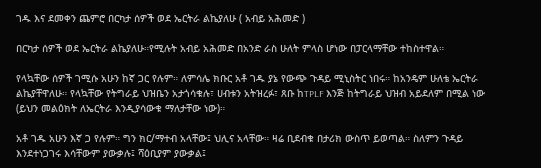ገዱ እና ደመቀን ጨምሮ በርካታ ሰዎች ወደ ኤርትራ ልኬያለሁ ( አብይ አሕመድ )

በርካታ ሰዎች ወደ ኤርትራ ልኬያለሁ።የሚሉት አብይ አሕመድ በአንድ ራስ ሁለት ምላስ ሆነው በፓርላማቸው ተከስተዋል።

የላኳቸው ሰዎች ገሚሱ አሁን ከኛ ጋር የሉም። ለምሳሌ ክቡር አቶ ገዱ ያኔ የውጭ ጉዳይ ሚኒስትር ነበሩ። ከአንዴም ሁለቴ ኤርትራ ልኬያቸዋለሁ። የላኳቸው የትግራይ ህዝቤን አታጎሳቁሉ፣ ሀብቱን አትዝረፉ፣ ጸቡ ከTPLF እንጅ ከትግራይ ህዝብ አይደለም በሚል ነው (ይህን መልዕክት ለኤርትራ እንዲያሳውቁ ማለታቸው ነው)።

አቶ ገዱ አሁን እኛ ጋ የሉም። ግን ክር/ማተብ አላቸው፤ ህሊና አላቸው። ዛሬ ቢደብቁ በታሪክ ውስጥ ይወጣል። ስለምን ጉዳይ እንደተነጋገሩ እሳቸውም ያውቃሉ፤ ሻዕቢያም ያውቃል፤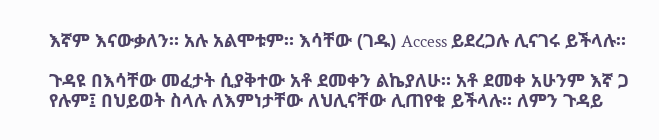እኛም እናውቃለን። አሉ አልሞቱም። እሳቸው (ገዱ) Access ይደረጋሉ ሊናገሩ ይችላሉ።

ጉዳዩ በእሳቸው መፈታት ሲያቅተው አቶ ደመቀን ልኬያለሁ። አቶ ደመቀ አሁንም እኛ ጋ የሉም፤ በህይወት ስላሉ ለእምነታቸው ለህሊናቸው ሊጠየቁ ይችላሉ። ለምን ጉዳይ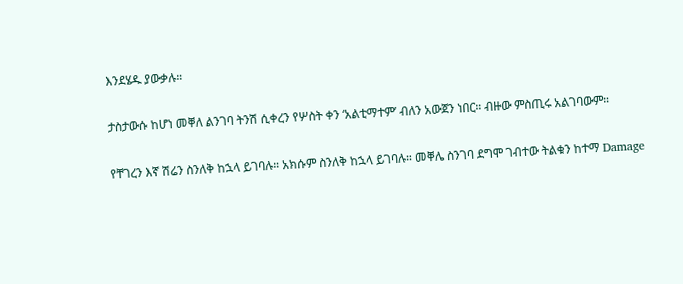እንደሄዱ ያውቃሉ።

ታስታውሱ ከሆነ መቐለ ልንገባ ትንሽ ሲቀረን የሦስት ቀን ‘አልቲማተም’ ብለን አውጀን ነበር። ብዙው ምስጢሩ አልገባውም።

የቸገረን እኛ ሽሬን ስንለቅ ከኋላ ይገባሉ። አክሱም ስንለቅ ከኋላ ይገባሉ። መቐሌ ስንገባ ደግሞ ገብተው ትልቁን ከተማ Damage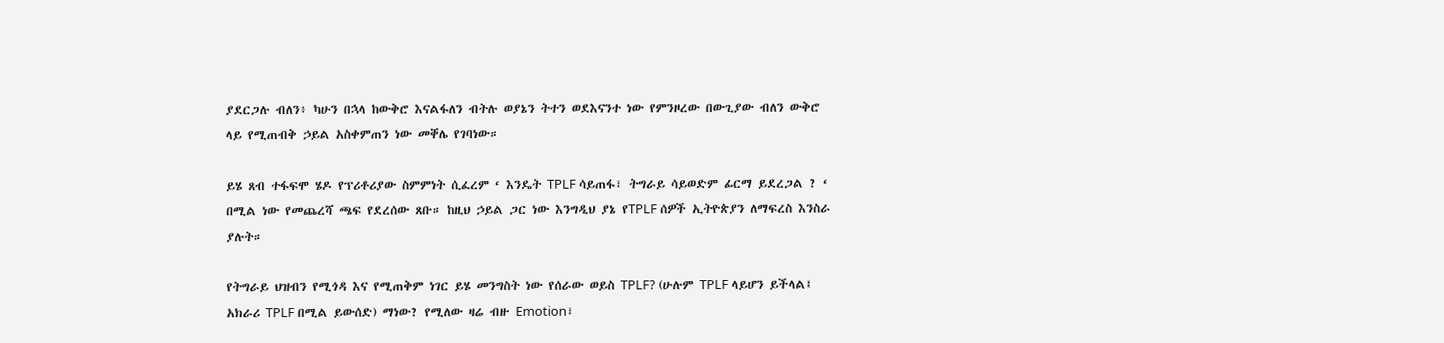ያደርጋሉ ብለን፥ ካሁን በኋላ ከውቅሮ እናልፋለን ብትሉ ወያኔን ትተን ወደእናንተ ነው የምንዞረው በውጊያው ብለን ውቅሮ ላይ የሚጠብቅ ኃይል አስቀምጠን ነው መቐሌ የገባነው።

ይሄ ጸብ ተፋፍሞ ሄዶ የፕሪቶሪያው ስምምነት ሲፈረም ‘ እንዴት TPLF ሳይጠፋ፣ ትግራይ ሳይወድም ፊርማ ይደረጋል ? ‘ በሚል ነው የመጨረሻ ጫፍ የደረሰው ጸቡ። ከዚህ ኃይል ጋር ነው እንግዲህ ያኔ የTPLF ሰዎች ኢትዮጵያን ለማፍረስ እንስራ ያሉት።

የትግራይ ህዝብን የሚጎዳ እና የሚጠቅም ነገር ይሄ መንግስት ነው የሰራው ወይስ TPLF? (ሁሉም TPLF ላይሆን ይችላል፤ አክራሪ TPLF በሚል ይውሰድ) ማነው? የሚለው ዛሬ ብዙ Emotion፣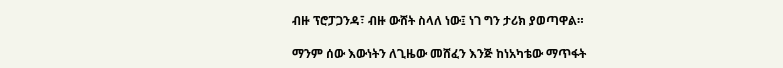ብዙ ፕሮፓጋንዳ፣ ብዙ ውሸት ስላለ ነው፤ ነገ ግን ታሪክ ያወጣዋል።

ማንም ሰው እውነትን ለጊዜው መሸፈን እንጅ ከነአካቴው ማጥፋት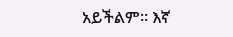አይችልም። እኛ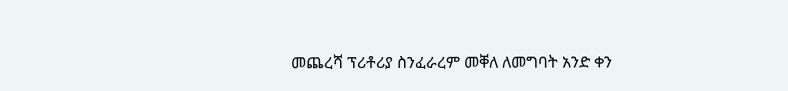መጨረሻ ፕሪቶሪያ ስንፈራረም መቐለ ለመግባት አንድ ቀን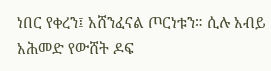ነበር የቀረን፤ አሸንፈናል ጦርነቱን። ሲሉ አብይ አሕመድ የውሸት ዶፍ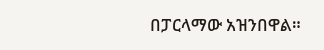በፓርላማው አዝንበዋል።